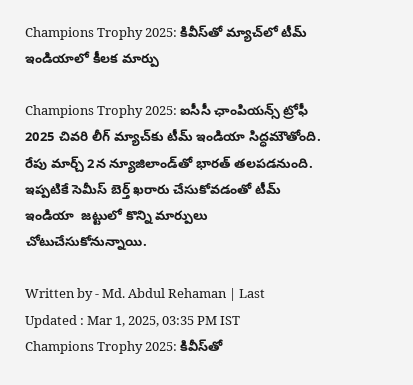Champions Trophy 2025: కివీస్‌తో మ్యాచ్‌లో టీమ్ ఇండియాలో కీలక మార్పు

Champions Trophy 2025: ఐసీసీ ఛాంపియన్స్ ట్రోఫీ 2025 చివరి లీగ్ మ్యాచ్‌కు టీమ్ ఇండియా సిద్ధమౌతోంది. రేపు మార్చ్ 2న న్యూజిలాండ్‌తో భారత్ తలపడనుంది. ఇప్పటికే సెమీస్ బెర్త్ ఖరారు చేసుకోవడంతో టీమ్ ఇండియా  జట్టులో కొన్ని మార్పులు చోటుచేసుకోనున్నాయి.

Written by - Md. Abdul Rehaman | Last Updated : Mar 1, 2025, 03:35 PM IST
Champions Trophy 2025: కివీస్‌తో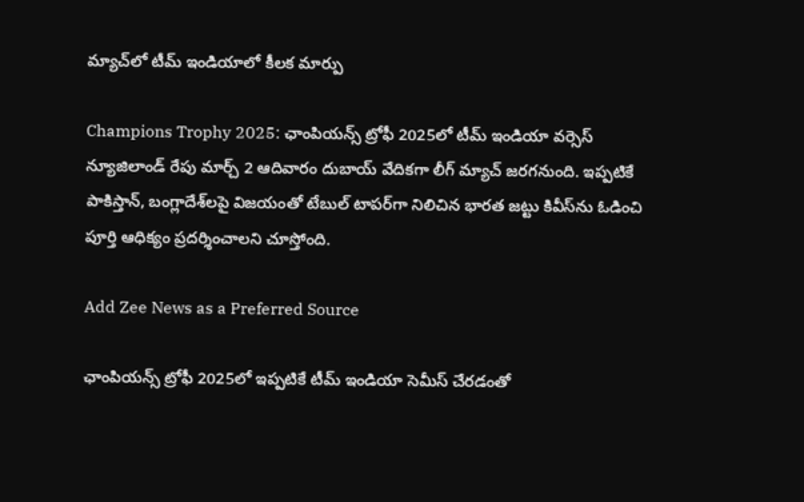మ్యాచ్‌లో టీమ్ ఇండియాలో కీలక మార్పు

Champions Trophy 2025: ఛాంపియన్స్ ట్రోఫీ 2025లో టీమ్ ఇండియా వర్సెస్ న్యూజిలాండ్ రేపు మార్చ్ 2 ఆదివారం దుబాయ్ వేదికగా లీగ్ మ్యాచ్ జరగనుంది. ఇప్పటికే పాకిస్తాన్, బంగ్లాదేశ్‌లపై విజయంతో టేబుల్ టాపర్‌గా నిలిచిన భారత జట్టు కివీస్‌ను ఓడించి పూర్తి ఆధిక్యం ప్రదర్శించాలని చూస్తోంది.

Add Zee News as a Preferred Source

ఛాంపియన్స్ ట్రోఫీ 2025లో ఇప్పటికే టీమ్ ఇండియా సెమీస్ చేరడంతో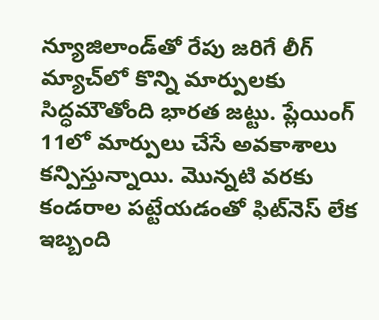న్యూజిలాండ్‌తో రేపు జరిగే లీగ్ మ్యాచ్‌లో కొన్ని మార్పులకు సిద్ధమౌతోంది భారత జట్టు. ప్లేయింగ్ 11లో మార్పులు చేసే అవకాశాలు కన్పిస్తున్నాయి. మొన్నటి వరకు కండరాల పట్టేయడంతో ఫిట్‌నెస్ లేక ఇబ్బంది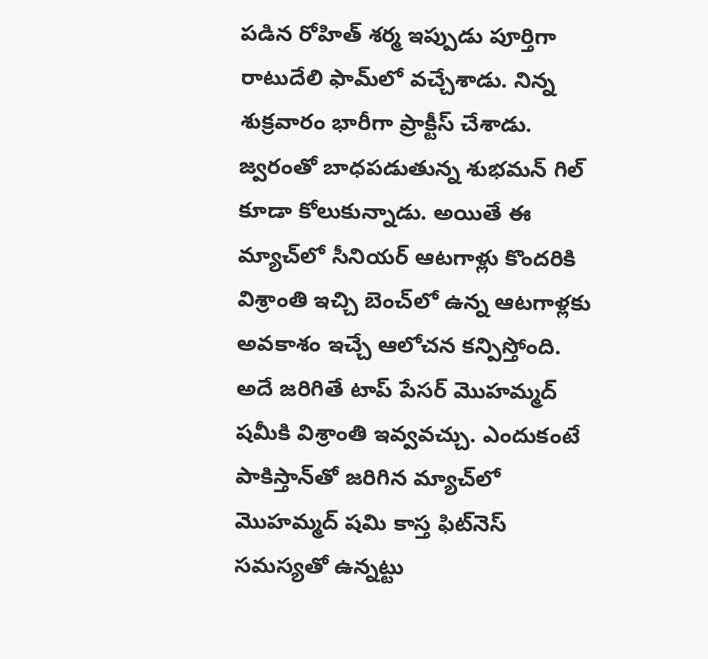పడిన రోహిత్ శర్మ ఇప్పుడు పూర్తిగా రాటుదేలి ఫామ్‌లో వచ్చేశాడు. నిన్న శుక్రవారం భారీగా ప్రాక్టీస్ చేశాడు. జ్వరంతో బాధపడుతున్న శుభమన్ గిల్ కూడా కోలుకున్నాడు. అయితే ఈ మ్యాచ్‌లో సీనియర్ ఆటగాళ్లు కొందరికి విశ్రాంతి ఇచ్చి బెంచ్‌లో ఉన్న ఆటగాళ్లకు అవకాశం ఇచ్చే ఆలోచన కన్పిస్తోంది. అదే జరిగితే టాప్ పేసర్ మొహమ్మద్ షమీకి విశ్రాంతి ఇవ్వవచ్చు. ఎందుకంటే పాకిస్తాన్‌తో జరిగిన మ్యాచ్‌లో మొహమ్మద్ షమి కాస్త ఫిట్‌నెస్ సమస్యతో ఉన్నట్టు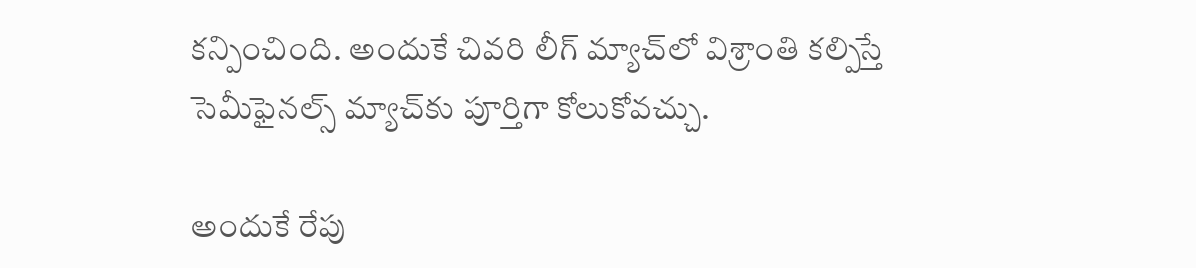కన్పించింది. అందుకే చివరి లీగ్ మ్యాచ్‌లో విశ్రాంతి కల్పిస్తే సెమీఫైనల్స్ మ్యాచ్‌కు పూర్తిగా కోలుకోవచ్చు.

అందుకే రేపు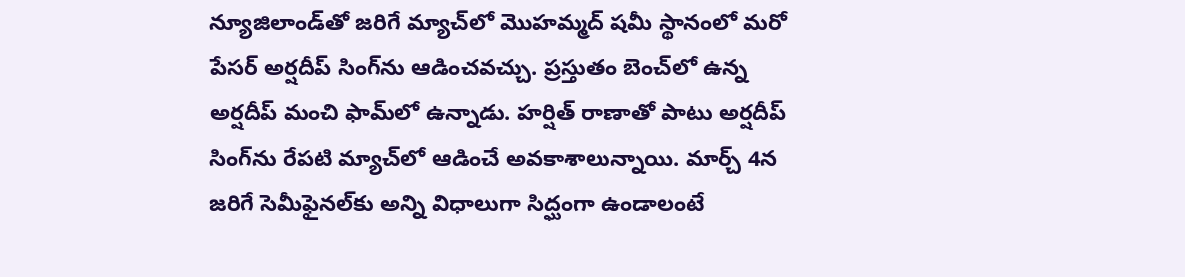న్యూజిలాండ్‌తో జరిగే మ్యాచ్‌లో మొహమ్మద్ షమీ స్థానంలో మరో పేసర్ అర్షదీప్ సింగ్‌ను ఆడించవచ్చు. ప్రస్తుతం బెంచ్‌లో ఉన్న అర్షదీప్ మంచి ఫామ్‌లో ఉన్నాడు. హర్షిత్ రాణాతో పాటు అర్షదీప్ సింగ్‌ను రేపటి మ్యాచ్‌లో ఆడించే అవకాశాలున్నాయి. మార్చ్ 4న జరిగే సెమీఫైనల్‌కు అన్ని విధాలుగా సిద్ఘంగా ఉండాలంటే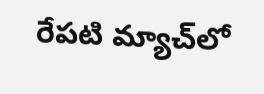రేపటి మ్యాచ్‌లో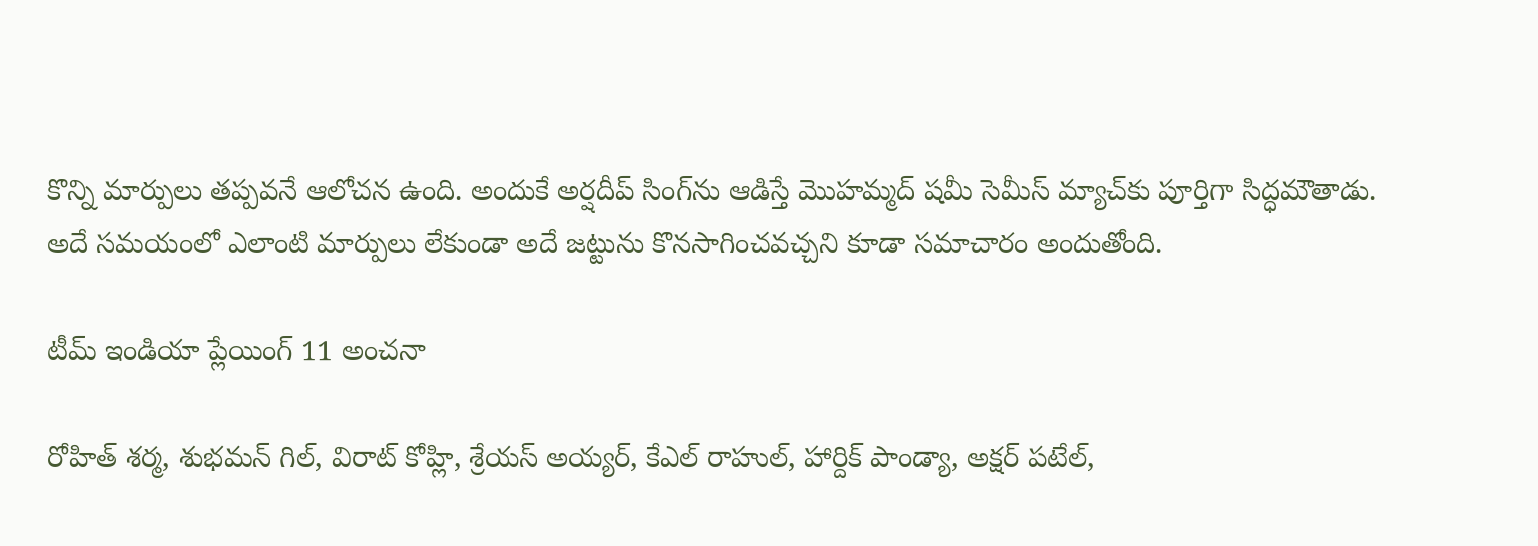కొన్ని మార్పులు తప్పవనే ఆలోచన ఉంది. అందుకే అర్షదీప్ సింగ్‌ను ఆడిస్తే మొహమ్మద్ షమీ సెమీస్ మ్యాచ్‌కు పూర్తిగా సిద్ధమౌతాడు.
అదే సమయంలో ఎలాంటి మార్పులు లేకుండా అదే జట్టును కొనసాగించవచ్చని కూడా సమాచారం అందుతోంది.

టీమ్ ఇండియా ప్లేయింగ్ 11 అంచనా

రోహిత్ శర్మ, శుభమన్ గిల్, విరాట్ కోహ్లి, శ్రేయస్ అయ్యర్, కేఎల్ రాహుల్, హార్దిక్ పాండ్యా, అక్షర్ పటేల్,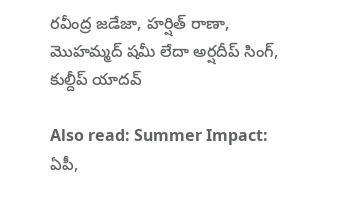రవీంద్ర జడేజా, హర్షిత్ రాణా, మొహమ్మద్ షమీ లేదా అర్షదీప్ సింగ్, కుల్దీప్ యాదవ్

Also read: Summer Impact: ఏపీ,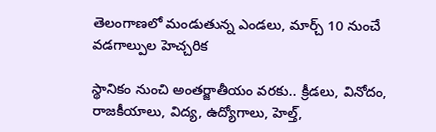తెలంగాణలో మండుతున్న ఎండలు, మార్చ్ 10 నుంచే వడగాల్పుల హెచ్చరిక

స్థానికం నుంచి అంతర్జాతీయం వరకు.. క్రీడలు, వినోదం, రాజకీయాలు, విద్య, ఉద్యోగాలు, హెల్త్,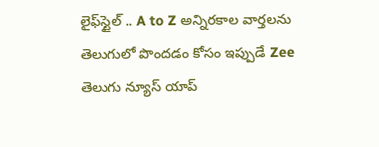లైఫ్‌స్టైల్ .. A to Z అన్నిరకాల వార్తలను తెలుగులో పొందడం కోసం ఇప్పుడే Zee తెలుగు న్యూస్ యాప్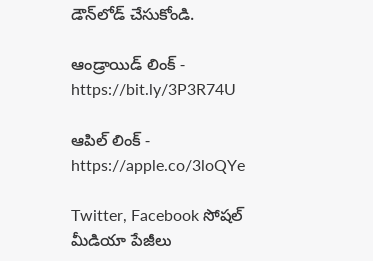డౌన్‌లోడ్ చేసుకోండి.

ఆండ్రాయిడ్ లింక్ - https://bit.ly/3P3R74U

ఆపిల్ లింక్ - https://apple.co/3loQYe

Twitter, Facebook సోషల్ మీడియా పేజీలు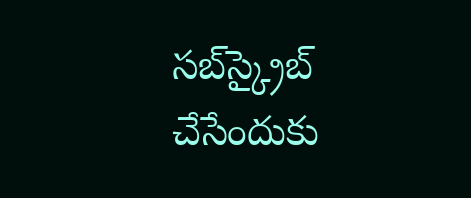సబ్‌స్క్రైబ్ చేసేందుకు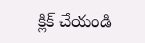క్లిక్ చేయండి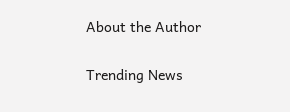About the Author

Trending News